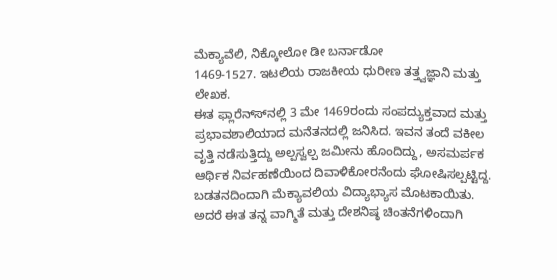ಮೆಕ್ಯಾವೆಲಿ, ನಿಕ್ಕೋಲೋ ಡೀ ಬರ್ನಾಡೋ
1469-1527. ಇಟಲಿಯ ರಾಜಕೀಯ ಧುರೀಣ ತತ್ತ್ವಜ್ಞಾನಿ ಮತ್ತು ಲೇಖಕ.
ಈತ ಫ್ಲಾರೆನ್ಸ್‍ನಲ್ಲಿ 3 ಮೇ 1469ರಂದು ಸಂಪದ್ಯುಕ್ತವಾದ ಮತ್ತು ಪ್ರಭಾವಶಾಲಿಯಾದ ಮನೆತನದಲ್ಲಿ ಜನಿಸಿದ. ಇವನ ತಂದೆ ವಕೀಲ ವೃತ್ತಿ ನಡೆಸುತ್ತಿದ್ದು ಅಲ್ಪಸ್ವಲ್ಪ ಜಮೀನು ಹೊಂದಿದ್ದು, ಅಸಮರ್ಪಕ ಆರ್ಥಿಕ ನಿರ್ವಹಣೆಯಿಂದ ದಿವಾಳಿಕೋರನೆಂದು ಘೋಷಿಸಲ್ಪಟ್ಟಿದ್ದ. ಬಡತನದಿಂದಾಗಿ ಮೆಕ್ಯಾವಲಿಯ ವಿದ್ಯಾಭ್ಯಾಸ ಮೊಟಕಾಯಿತು. ಅದರೆ ಈತ ತನ್ನ ವಾಗ್ಮಿತೆ ಮತ್ತು ದೇಶನಿಷ್ಠ ಚಿಂತನೆಗಳಿಂದಾಗಿ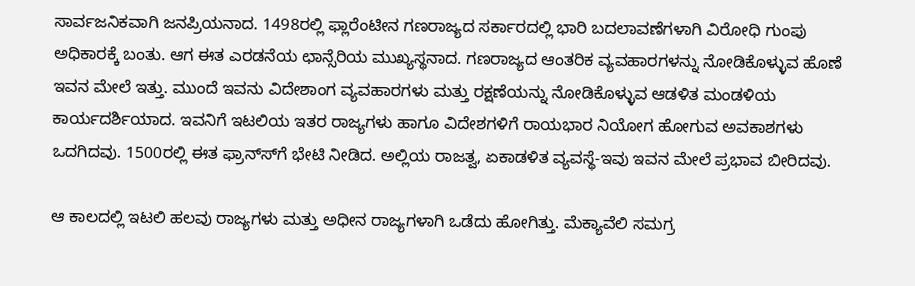ಸಾರ್ವಜನಿಕವಾಗಿ ಜನಪ್ರಿಯನಾದ. 1498ರಲ್ಲಿ ಫ್ಲಾರೆಂಟೀನ ಗಣರಾಜ್ಯದ ಸರ್ಕಾರದಲ್ಲಿ ಭಾರಿ ಬದಲಾವಣೆಗಳಾಗಿ ವಿರೋಧಿ ಗುಂಪು ಅಧಿಕಾರಕ್ಕೆ ಬಂತು. ಆಗ ಈತ ಎರಡನೆಯ ಛಾನ್ಸೆರಿಯ ಮುಖ್ಯಸ್ಥನಾದ. ಗಣರಾಜ್ಯದ ಆಂತರಿಕ ವ್ಯವಹಾರಗಳನ್ನು ನೋಡಿಕೊಳ್ಳುವ ಹೊಣೆ ಇವನ ಮೇಲೆ ಇತ್ತು. ಮುಂದೆ ಇವನು ವಿದೇಶಾಂಗ ವ್ಯವಹಾರಗಳು ಮತ್ತು ರಕ್ಷಣೆಯನ್ನು ನೋಡಿಕೊಳ್ಳುವ ಆಡಳಿತ ಮಂಡಳಿಯ ಕಾರ್ಯದರ್ಶಿಯಾದ. ಇವನಿಗೆ ಇಟಲಿಯ ಇತರ ರಾಜ್ಯಗಳು ಹಾಗೂ ವಿದೇಶಗಳಿಗೆ ರಾಯಭಾರ ನಿಯೋಗ ಹೋಗುವ ಅವಕಾಶಗಳು ಒದಗಿದವು. 1500ರಲ್ಲಿ ಈತ ಫ್ರಾನ್ಸ್‍ಗೆ ಭೇಟಿ ನೀಡಿದ. ಅಲ್ಲಿಯ ರಾಜತ್ವ, ಏಕಾಡಳಿತ ವ್ಯವಸ್ಥೆ-ಇವು ಇವನ ಮೇಲೆ ಪ್ರಭಾವ ಬೀರಿದವು.

ಆ ಕಾಲದಲ್ಲಿ ಇಟಲಿ ಹಲವು ರಾಜ್ಯಗಳು ಮತ್ತು ಅಧೀನ ರಾಜ್ಯಗಳಾಗಿ ಒಡೆದು ಹೋಗಿತ್ತು. ಮೆಕ್ಯಾವೆಲಿ ಸಮಗ್ರ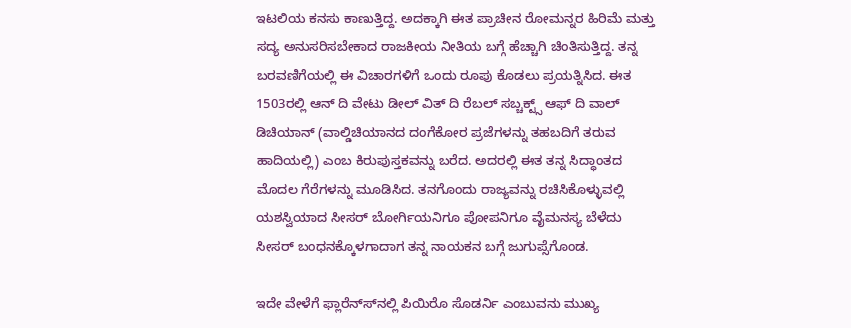ಇಟಲಿಯ ಕನಸು ಕಾಣುತ್ತಿದ್ದ. ಅದಕ್ಕಾಗಿ ಈತ ಪ್ರಾಚೀನ ರೋಮನ್ನರ ಹಿರಿಮೆ ಮತ್ತು ಸದ್ಯ ಅನುಸರಿಸಬೇಕಾದ ರಾಜಕೀಯ ನೀತಿಯ ಬಗ್ಗೆ ಹೆಚ್ಚಾಗಿ ಚಿಂತಿಸುತ್ತಿದ್ದ. ತನ್ನ ಬರವಣಿಗೆಯಲ್ಲಿ ಈ ವಿಚಾರಗಳಿಗೆ ಒಂದು ರೂಪು ಕೊಡಲು ಪ್ರಯತ್ನಿಸಿದ. ಈತ 1503ರಲ್ಲಿ ಆನ್ ದಿ ವೇಟು ಡೀಲ್ ವಿತ್ ದಿ ರೆಬಲ್ ಸಬ್ಚಕ್ಟ್ಸ್ ಆಫ್ ದಿ ವಾಲ್ ಡಿಚಿಯಾನ್ (ವಾಲ್ಡಿಚಿಯಾನದ ದಂಗೆಕೋರ ಪ್ರಜೆಗಳನ್ನು ತಹಬದಿಗೆ ತರುವ ಹಾದಿಯಲ್ಲಿ) ಎಂಬ ಕಿರುಪುಸ್ತಕವನ್ನು ಬರೆದ. ಅದರಲ್ಲಿ ಈತ ತನ್ನ ಸಿದ್ಧಾಂತದ ಮೊದಲ ಗೆರೆಗಳನ್ನು ಮೂಡಿಸಿದ. ತನಗೊಂದು ರಾಜ್ಯವನ್ನು ರಚಿಸಿಕೊಳ್ಳುವಲ್ಲಿ ಯಶಸ್ವಿಯಾದ ಸೀಸರ್ ಬೋರ್ಗಿಯನಿಗೂ ಪೋಪನಿಗೂ ವೈಮನಸ್ಯ ಬೆಳೆದು ಸೀಸರ್ ಬಂಧನಕ್ಕೊಳಗಾದಾಗ ತನ್ನ ನಾಯಕನ ಬಗ್ಗೆ ಜುಗುಪ್ಸೆಗೊಂಡ.

ಇದೇ ವೇಳೆಗೆ ಫ್ಲಾರೆನ್ಸ್‍ನಲ್ಲಿ ಪಿಯಿರೊ ಸೊಡರ್ನಿ ಎಂಬುವನು ಮುಖ್ಯ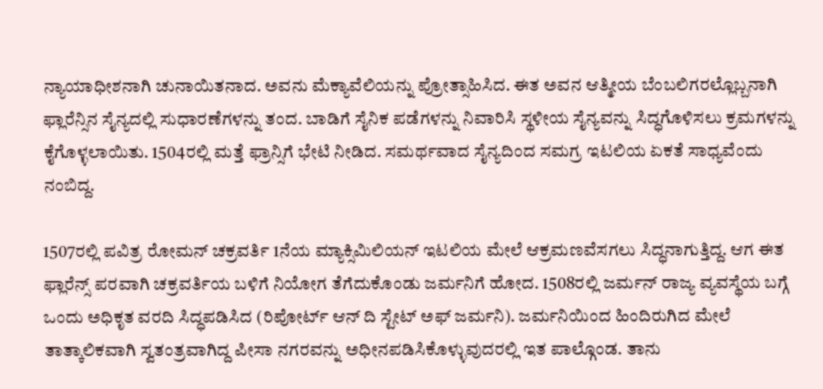ನ್ಯಾಯಾಧೀಶನಾಗಿ ಚುನಾಯಿತನಾದ. ಅವನು ಮೆಕ್ಯಾವೆಲಿಯನ್ನು ಪ್ರೋತ್ಸಾಹಿಸಿದ. ಈತ ಅವನ ಆತ್ಮೀಯ ಬೆಂಬಲಿಗರಲ್ಲೊಬ್ಬನಾಗಿ ಫ್ಲಾರೆನ್ಸಿನ ಸೈನ್ಯದಲ್ಲಿ ಸುಧಾರಣೆಗಳನ್ನು ತಂದ. ಬಾಡಿಗೆ ಸೈನಿಕ ಪಡೆಗಳನ್ನು ನಿವಾರಿಸಿ ಸ್ಥಳೀಯ ಸೈನ್ಯವನ್ನು ಸಿದ್ಧಗೊಳಿಸಲು ಕ್ರಮಗಳನ್ನು ಕೈಗೊಳ್ಳಲಾಯಿತು. 1504ರಲ್ಲಿ ಮತ್ತೆ ಫ್ರಾನ್ಸಿಗೆ ಭೇಟಿ ನೀಡಿದ. ಸಮರ್ಥವಾದ ಸೈನ್ಯದಿಂದ ಸಮಗ್ರ ಇಟಲಿಯ ಏಕತೆ ಸಾಧ್ಯವೆಂದು ನಂಬಿದ್ದ.

1507ರಲ್ಲಿ ಪವಿತ್ರ ರೋಮನ್ ಚಕ್ರವರ್ತಿ 1ನೆಯ ಮ್ಯಾಕ್ಸಿಮಿಲಿಯನ್ ಇಟಲಿಯ ಮೇಲೆ ಆಕ್ರಮಣವೆಸಗಲು ಸಿದ್ಧನಾಗುತ್ತಿದ್ದ. ಆಗ ಈತ ಫ್ಲಾರೆನ್ಸ್ ಪರವಾಗಿ ಚಕ್ರವರ್ತಿಯ ಬಳಿಗೆ ನಿಯೋಗ ತೆಗೆದುಕೊಂಡು ಜರ್ಮನಿಗೆ ಹೋದ. 1508ರಲ್ಲಿ ಜರ್ಮನ್ ರಾಜ್ಯ ವ್ಯವಸ್ಥೆಯ ಬಗ್ಗೆ ಒಂದು ಅಧಿಕೃತ ವರದಿ ಸಿದ್ಧಪಡಿಸಿದ (ರಿಪೋರ್ಟ್ ಆನ್ ದಿ ಸ್ಟೇಟ್ ಅಫ್ ಜರ್ಮನಿ). ಜರ್ಮನಿಯಿಂದ ಹಿಂದಿರುಗಿದ ಮೇಲೆ ತಾತ್ಕಾಲಿಕವಾಗಿ ಸ್ವತಂತ್ರವಾಗಿದ್ದ ಪೀಸಾ ನಗರವನ್ನು ಅಧೀನಪಡಿಸಿಕೊಳ್ಳುವುದರಲ್ಲಿ ಇತ ಪಾಲ್ಗೊಂಡ. ತಾನು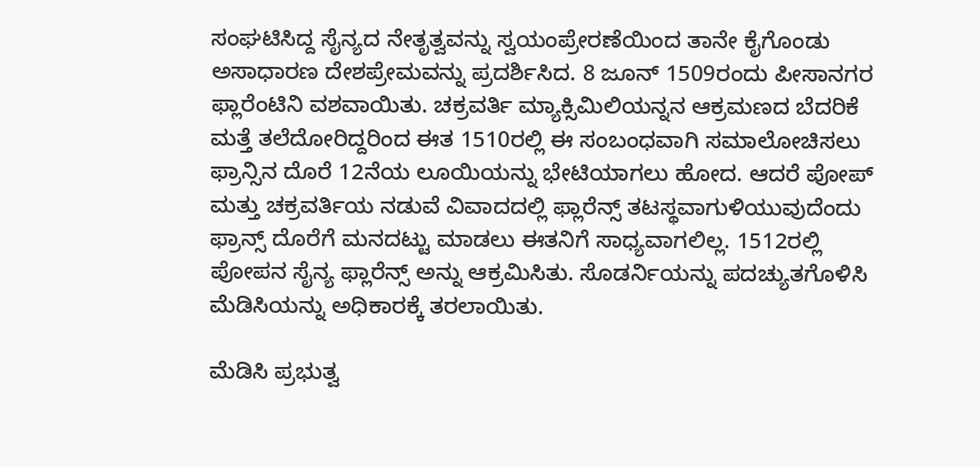ಸಂಘಟಿಸಿದ್ದ ಸೈನ್ಯದ ನೇತೃತ್ವವನ್ನು ಸ್ವಯಂಪ್ರೇರಣೆಯಿಂದ ತಾನೇ ಕೈಗೊಂಡು ಅಸಾಧಾರಣ ದೇಶಪ್ರೇಮವನ್ನು ಪ್ರದರ್ಶಿಸಿದ. 8 ಜೂನ್ 1509ರಂದು ಪೀಸಾನಗರ ಫ್ಲಾರೆಂಟಿನಿ ವಶವಾಯಿತು. ಚಕ್ರವರ್ತಿ ಮ್ಯಾಕ್ಸಿಮಿಲಿಯನ್ನನ ಆಕ್ರಮಣದ ಬೆದರಿಕೆ ಮತ್ತೆ ತಲೆದೋರಿದ್ದರಿಂದ ಈತ 1510ರಲ್ಲಿ ಈ ಸಂಬಂಧವಾಗಿ ಸಮಾಲೋಚಿಸಲು ಫ್ರಾನ್ಸಿನ ದೊರೆ 12ನೆಯ ಲೂಯಿಯನ್ನು ಭೇಟಿಯಾಗಲು ಹೋದ. ಆದರೆ ಪೋಪ್ ಮತ್ತು ಚಕ್ರವರ್ತಿಯ ನಡುವೆ ವಿವಾದದಲ್ಲಿ ಫ್ಲಾರೆನ್ಸ್ ತಟಸ್ಥವಾಗುಳಿಯುವುದೆಂದು ಫ್ರಾನ್ಸ್ ದೊರೆಗೆ ಮನದಟ್ಟು ಮಾಡಲು ಈತನಿಗೆ ಸಾಧ್ಯವಾಗಲಿಲ್ಲ. 1512ರಲ್ಲಿ ಪೋಪನ ಸೈನ್ಯ ಫ್ಲಾರೆನ್ಸ್ ಅನ್ನು ಆಕ್ರಮಿಸಿತು. ಸೊಡರ್ನಿಯನ್ನು ಪದಚ್ಯುತಗೊಳಿಸಿ ಮೆಡಿಸಿಯನ್ನು ಅಧಿಕಾರಕ್ಕೆ ತರಲಾಯಿತು.

ಮೆಡಿಸಿ ಪ್ರಭುತ್ವ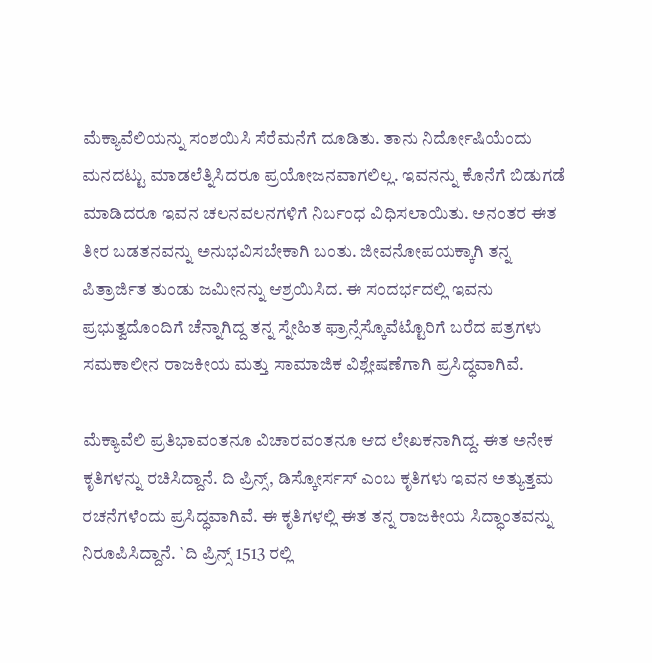ಮೆಕ್ಯಾವೆಲಿಯನ್ನು ಸಂಶಯಿಸಿ ಸೆರೆಮನೆಗೆ ದೂಡಿತು. ತಾನು ನಿರ್ದೋಷಿಯೆಂದು ಮನದಟ್ಟು ಮಾಡಲೆತ್ನಿಸಿದರೂ ಪ್ರಯೋಜನವಾಗಲಿಲ್ಲ. ಇವನನ್ನು ಕೊನೆಗೆ ಬಿಡುಗಡೆ ಮಾಡಿದರೂ ಇವನ ಚಲನವಲನಗಳಿಗೆ ನಿರ್ಬಂಧ ವಿಧಿಸಲಾಯಿತು. ಅನಂತರ ಈತ ತೀರ ಬಡತನವನ್ನು ಅನುಭವಿಸಬೇಕಾಗಿ ಬಂತು. ಜೀವನೋಪಯಕ್ಕಾಗಿ ತನ್ನ ಪಿತ್ರಾರ್ಜಿತ ತುಂಡು ಜಮೀನನ್ನು ಆಶ್ರಯಿಸಿದ. ಈ ಸಂದರ್ಭದಲ್ಲಿ ಇವನು ಪ್ರಭುತ್ವದೊಂದಿಗೆ ಚೆನ್ನಾಗಿದ್ದ ತನ್ನ ಸ್ನೇಹಿತ ಫ್ರಾನ್ಸೆಸ್ಕೊವೆಟ್ಟೊರಿಗೆ ಬರೆದ ಪತ್ರಗಳು ಸಮಕಾಲೀನ ರಾಜಕೀಯ ಮತ್ತು ಸಾಮಾಜಿಕ ವಿಶ್ಲೇಷಣೆಗಾಗಿ ಪ್ರಸಿದ್ಧವಾಗಿವೆ.

ಮೆಕ್ಯಾವೆಲಿ ಪ್ರತಿಭಾವಂತನೂ ವಿಚಾರವಂತನೂ ಆದ ಲೇಖಕನಾಗಿದ್ದ. ಈತ ಅನೇಕ ಕೃತಿಗಳನ್ನು ರಚಿಸಿದ್ದಾನೆ. ದಿ ಪ್ರಿನ್ಸ್, ಡಿಸ್ಕೋರ್ಸಸ್ ಎಂಬ ಕೃತಿಗಳು ಇವನ ಅತ್ಯುತ್ತಮ ರಚನೆಗಳೆಂದು ಪ್ರಸಿದ್ಧವಾಗಿವೆ. ಈ ಕೃತಿಗಳಲ್ಲಿ ಈತ ತನ್ನ ರಾಜಕೀಯ ಸಿದ್ಧಾಂತವನ್ನು ನಿರೂಪಿಸಿದ್ದಾನೆ. `ದಿ ಪ್ರಿನ್ಸ್ 1513 ರಲ್ಲಿ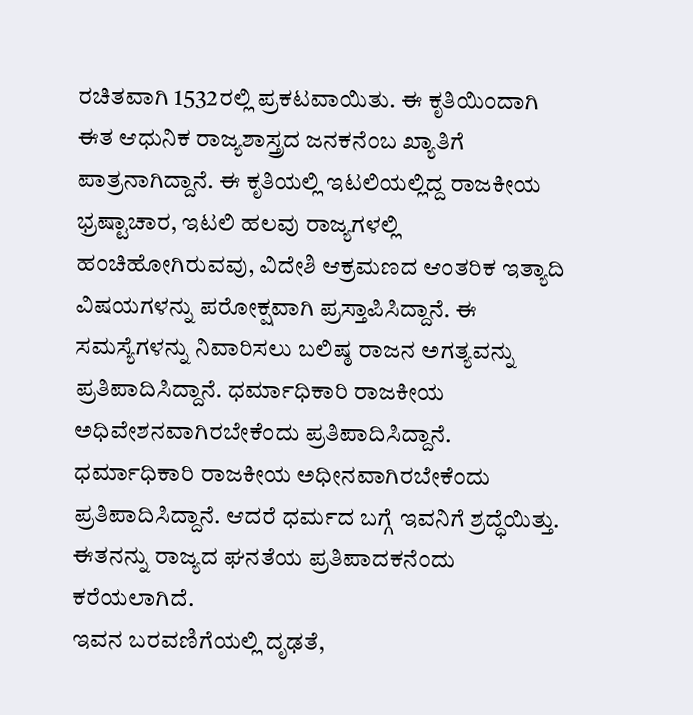ರಚಿತವಾಗಿ 1532ರಲ್ಲಿ ಪ್ರಕಟವಾಯಿತು. ಈ ಕೃತಿಯಿಂದಾಗಿ ಈತ ಆಧುನಿಕ ರಾಜ್ಯಶಾಸ್ತ್ರದ ಜನಕನೆಂಬ ಖ್ಯಾತಿಗೆ ಪಾತ್ರನಾಗಿದ್ದಾನೆ. ಈ ಕೃತಿಯಲ್ಲಿ ಇಟಲಿಯಲ್ಲಿದ್ದ ರಾಜಕೀಯ ಭ್ರಷ್ಟಾಚಾರ, ಇಟಲಿ ಹಲವು ರಾಜ್ಯಗಳಲ್ಲಿ ಹಂಚಿಹೋಗಿರುವವು, ವಿದೇಶಿ ಆಕ್ರಮಣದ ಆಂತರಿಕ ಇತ್ಯಾದಿ ವಿಷಯಗಳನ್ನು ಪರೋಕ್ಷವಾಗಿ ಪ್ರಸ್ತಾಪಿಸಿದ್ದಾನೆ. ಈ ಸಮಸ್ಯೆಗಳನ್ನು ನಿವಾರಿಸಲು ಬಲಿಷ್ಠ ರಾಜನ ಅಗತ್ಯವನ್ನು ಪ್ರತಿಪಾದಿಸಿದ್ದಾನೆ. ಧರ್ಮಾಧಿಕಾರಿ ರಾಜಕೀಯ ಅಧಿವೇಶನವಾಗಿರಬೇಕೆಂದು ಪ್ರತಿಪಾದಿಸಿದ್ದಾನೆ. ಧರ್ಮಾಧಿಕಾರಿ ರಾಜಕೀಯ ಅಧೀನವಾಗಿರಬೇಕೆಂದು ಪ್ರತಿಪಾದಿಸಿದ್ದಾನೆ. ಆದರೆ ಧರ್ಮದ ಬಗ್ಗೆ ಇವನಿಗೆ ಶ್ರದ್ಧೆಯಿತ್ತು. ಈತನನ್ನು ರಾಜ್ಯದ ಘನತೆಯ ಪ್ರತಿಪಾದಕನೆಂದು ಕರೆಯಲಾಗಿದೆ.
ಇವನ ಬರವಣಿಗೆಯಲ್ಲಿ ದೃಢತೆ,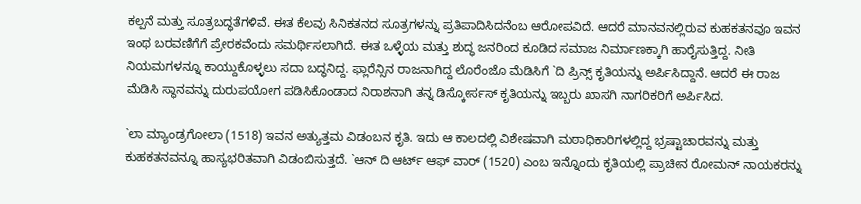ಕಲ್ಪನೆ ಮತ್ತು ಸೂತ್ರಬದ್ಧತೆಗಳಿವೆ. ಈತ ಕೆಲವು ಸಿನಿಕತನದ ಸೂತ್ರಗಳನ್ನು ಪ್ರತಿಪಾದಿಸಿದನೆಂಬ ಆರೋಪವಿದೆ. ಆದರೆ ಮಾನವನಲ್ಲಿರುವ ಕುಹಕತನವೂ ಇವನ ಇಂಥ ಬರವಣಿಗೆಗೆ ಪ್ರೇರಕವೆಂದು ಸಮರ್ಥಿಸಲಾಗಿದೆ. ಈತ ಒಳ್ಳೆಯ ಮತ್ತು ಶುದ್ಧ ಜನರಿಂದ ಕೂಡಿದ ಸಮಾಜ ನಿರ್ಮಾಣಕ್ಕಾಗಿ ಹಾರೈಸುತ್ತಿದ್ದ. ನೀತಿ ನಿಯಮಗಳನ್ನೂ ಕಾಯ್ದುಕೊಳ್ಳಲು ಸದಾ ಬದ್ಧನಿದ್ದ. ಫ್ಲಾರೆನ್ಸಿನ ರಾಜನಾಗಿದ್ದ ಲೊರೆಂಜೊ ಮೆಡಿಸಿಗೆ `ದಿ ಪ್ರಿನ್ಸ್ ಕೃತಿಯನ್ನು ಅರ್ಪಿಸಿದ್ದಾನೆ. ಆದರೆ ಈ ರಾಜ ಮೆಡಿಸಿ ಸ್ಥಾನವನ್ನು ದುರುಪಯೋಗ ಪಡಿಸಿಕೊಂಡಾದ ನಿರಾಶನಾಗಿ ತನ್ನ ಡಿಸ್ಕೋರ್ಸಸ್ ಕೃತಿಯನ್ನು ಇಬ್ಬರು ಖಾಸಗಿ ನಾಗರಿಕರಿಗೆ ಅರ್ಪಿಸಿದ.

`ಲಾ ಮ್ಯಾಂಡ್ರಗೋಲಾ (1518) ಇವನ ಅತ್ಯುತ್ತಮ ವಿಡಂಬನ ಕೃತಿ. ಇದು ಆ ಕಾಲದಲ್ಲಿ ವಿಶೇಷವಾಗಿ ಮಠಾಧಿಕಾರಿಗಳಲ್ಲಿದ್ದ ಭ್ರಷ್ಟಾಚಾರವನ್ನು ಮತ್ತು ಕುಹಕತನವನ್ನೂ ಹಾಸ್ಯಭರಿತವಾಗಿ ವಿಡಂಬಿಸುತ್ತದೆ. `ಆನ್ ದಿ ಆರ್ಟ್ ಆಫ್ ವಾರ್ (1520) ಎಂಬ ಇನ್ನೊಂದು ಕೃತಿಯಲ್ಲಿ ಪ್ರಾಚೀನ ರೋಮನ್ ನಾಯಕರನ್ನು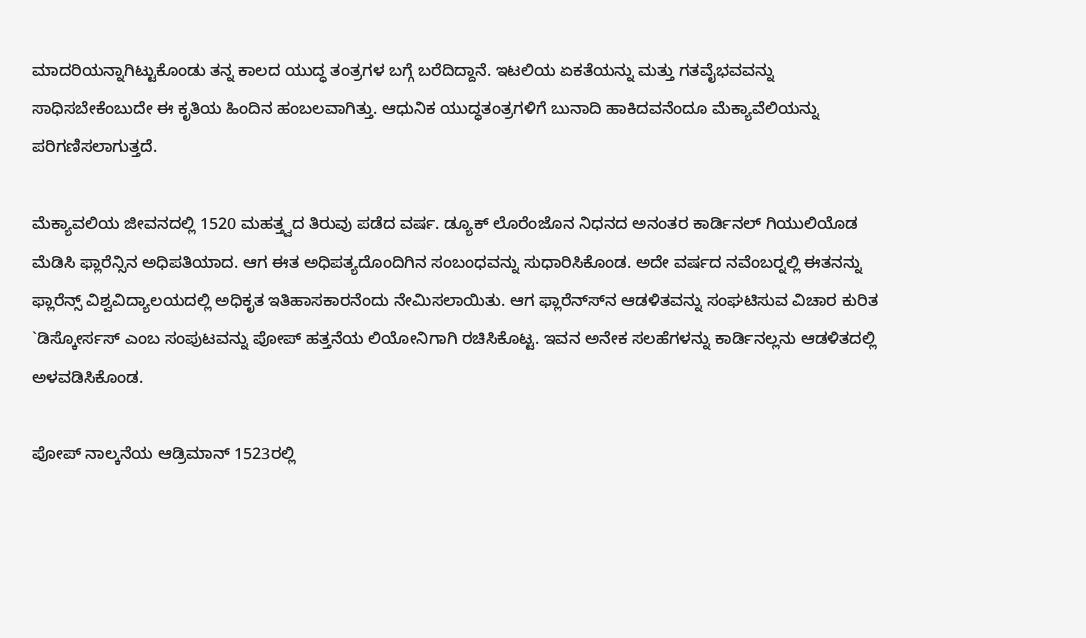ಮಾದರಿಯನ್ನಾಗಿಟ್ಟುಕೊಂಡು ತನ್ನ ಕಾಲದ ಯುದ್ಧ ತಂತ್ರಗಳ ಬಗ್ಗೆ ಬರೆದಿದ್ದಾನೆ. ಇಟಲಿಯ ಏಕತೆಯನ್ನು ಮತ್ತು ಗತವೈಭವವನ್ನು ಸಾಧಿಸಬೇಕೆಂಬುದೇ ಈ ಕೃತಿಯ ಹಿಂದಿನ ಹಂಬಲವಾಗಿತ್ತು. ಆಧುನಿಕ ಯುದ್ಧತಂತ್ರಗಳಿಗೆ ಬುನಾದಿ ಹಾಕಿದವನೆಂದೂ ಮೆಕ್ಯಾವೆಲಿಯನ್ನು ಪರಿಗಣಿಸಲಾಗುತ್ತದೆ.

ಮೆಕ್ಯಾವಲಿಯ ಜೀವನದಲ್ಲಿ 1520 ಮಹತ್ತ್ವದ ತಿರುವು ಪಡೆದ ವರ್ಷ. ಡ್ಯೂಕ್ ಲೊರೆಂಜೊನ ನಿಧನದ ಅನಂತರ ಕಾರ್ಡಿನಲ್ ಗಿಯುಲಿಯೊಡ ಮೆಡಿಸಿ ಫ್ಲಾರೆನ್ಸಿನ ಅಧಿಪತಿಯಾದ. ಆಗ ಈತ ಅಧಿಪತ್ಯದೊಂದಿಗಿನ ಸಂಬಂಧವನ್ನು ಸುಧಾರಿಸಿಕೊಂಡ. ಅದೇ ವರ್ಷದ ನವೆಂಬರ್‍ನಲ್ಲಿ ಈತನನ್ನು ಫ್ಲಾರೆನ್ಸ್ ವಿಶ್ವವಿದ್ಯಾಲಯದಲ್ಲಿ ಅಧಿಕೃತ ಇತಿಹಾಸಕಾರನೆಂದು ನೇಮಿಸಲಾಯಿತು. ಆಗ ಫ್ಲಾರೆನ್ಸ್‍ನ ಆಡಳಿತವನ್ನು ಸಂಘಟಿಸುವ ವಿಚಾರ ಕುರಿತ `ಡಿಸ್ಕೋರ್ಸಸ್ ಎಂಬ ಸಂಪುಟವನ್ನು ಪೋಪ್ ಹತ್ತನೆಯ ಲಿಯೋನಿಗಾಗಿ ರಚಿಸಿಕೊಟ್ಟ. ಇವನ ಅನೇಕ ಸಲಹೆಗಳನ್ನು ಕಾರ್ಡಿನಲ್ಲನು ಆಡಳಿತದಲ್ಲಿ ಅಳವಡಿಸಿಕೊಂಡ.

ಪೋಪ್ ನಾಲ್ಕನೆಯ ಆಡ್ರಿಮಾನ್ 1523ರಲ್ಲಿ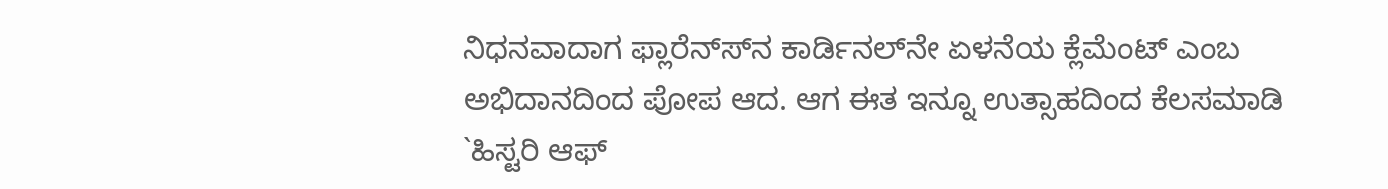ನಿಧನವಾದಾಗ ಫ್ಲಾರೆನ್ಸ್‍ನ ಕಾರ್ಡಿನಲ್‍ನೇ ಏಳನೆಯ ಕ್ಲೆಮೆಂಟ್ ಎಂಬ ಅಭಿದಾನದಿಂದ ಪೋಪ ಆದ. ಆಗ ಈತ ಇನ್ನೂ ಉತ್ಸಾಹದಿಂದ ಕೆಲಸಮಾಡಿ `ಹಿಸ್ಟರಿ ಆಫ್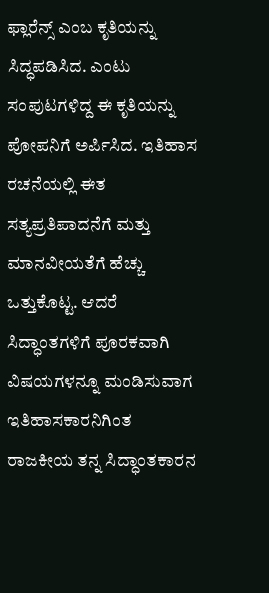ಫ್ಲಾರೆನ್ಸ್ ಎಂಬ ಕೃತಿಯನ್ನು ಸಿದ್ಧಪಡಿಸಿದ. ಎಂಟು ಸಂಪುಟಗಳಿದ್ದ ಈ ಕೃತಿಯನ್ನು ಪೋಪನಿಗೆ ಅರ್ಪಿಸಿದ. ಇತಿಹಾಸ ರಚನೆಯಲ್ಲಿ ಈತ ಸತ್ಯಪ್ರತಿಪಾದನೆಗೆ ಮತ್ತು ಮಾನವೀಯತೆಗೆ ಹೆಚ್ಚು ಒತ್ತುಕೊಟ್ಟ. ಆದರೆ ಸಿದ್ಧಾಂತಗಳಿಗೆ ಪೂರಕವಾಗಿ ವಿಷಯಗಳನ್ನೂ ಮಂಡಿಸುವಾಗ ಇತಿಹಾಸಕಾರನಿಗಿಂತ ರಾಜಕೀಯ ತನ್ನ ಸಿದ್ಧಾಂತಕಾರನ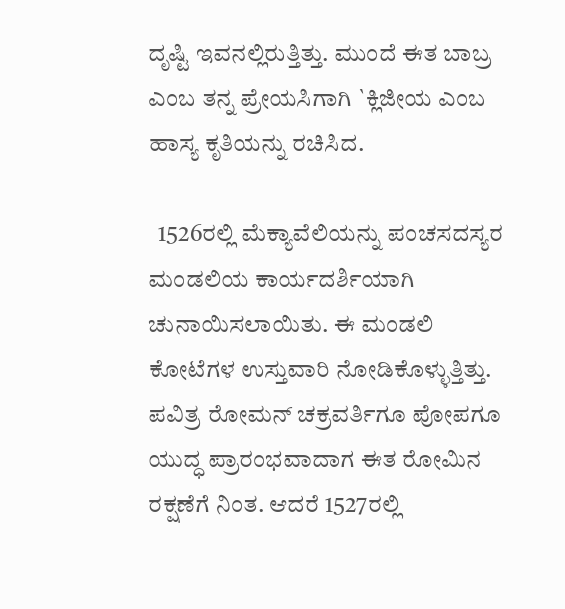ದೃಷ್ಟಿ ಇವನಲ್ಲಿರುತ್ತಿತ್ತು. ಮುಂದೆ ಈತ ಬಾಬ್ರ ಎಂಬ ತನ್ನ ಪ್ರೇಯಸಿಗಾಗಿ `ಕ್ಲಿಜೀಯ ಎಂಬ ಹಾಸ್ಯ ಕೃತಿಯನ್ನು ರಚಿಸಿದ.

  1526ರಲ್ಲಿ ಮೆಕ್ಯಾವೆಲಿಯನ್ನು ಪಂಚಸದಸ್ಯರ ಮಂಡಲಿಯ ಕಾರ್ಯದರ್ಶಿಯಾಗಿ ಚುನಾಯಿಸಲಾಯಿತು. ಈ ಮಂಡಲಿ ಕೋಟೆಗಳ ಉಸ್ತುವಾರಿ ನೋಡಿಕೊಳ್ಳುತ್ತಿತ್ತು. ಪವಿತ್ರ ರೋಮನ್ ಚಕ್ರವರ್ತಿಗೂ ಪೋಪಗೂ ಯುದ್ಧ ಪ್ರಾರಂಭವಾದಾಗ ಈತ ರೋಮಿನ ರಕ್ಷಣೆಗೆ ನಿಂತ. ಆದರೆ 1527ರಲ್ಲಿ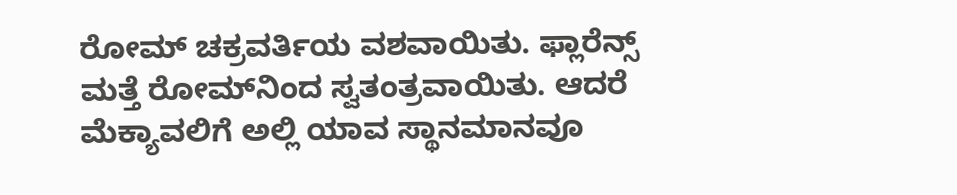ರೋಮ್ ಚಕ್ರವರ್ತಿಯ ವಶವಾಯಿತು. ಫ್ಲಾರೆನ್ಸ್ ಮತ್ತೆ ರೋಮ್‍ನಿಂದ ಸ್ವತಂತ್ರವಾಯಿತು. ಆದರೆ ಮೆಕ್ಯಾವಲಿಗೆ ಅಲ್ಲಿ ಯಾವ ಸ್ಥಾನಮಾನವೂ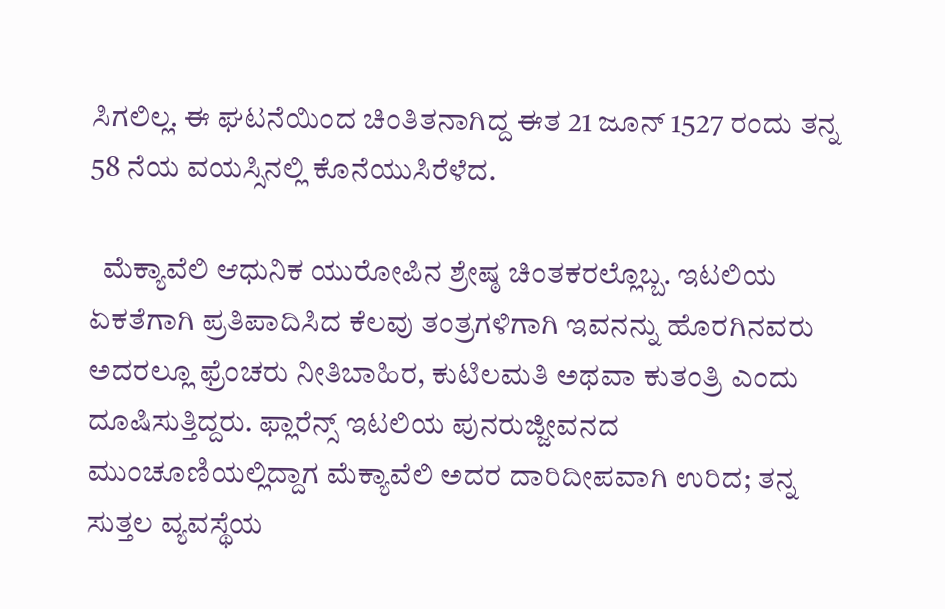ಸಿಗಲಿಲ್ಲ. ಈ ಘಟನೆಯಿಂದ ಚಿಂತಿತನಾಗಿದ್ದ ಈತ 21 ಜೂನ್ 1527 ರಂದು ತನ್ನ 58 ನೆಯ ವಯಸ್ಸಿನಲ್ಲಿ ಕೊನೆಯುಸಿರೆಳೆದ.

  ಮೆಕ್ಯಾವೆಲಿ ಆಧುನಿಕ ಯುರೋಪಿನ ಶ್ರೇಷ್ಠ ಚಿಂತಕರಲ್ಲೊಬ್ಬ. ಇಟಲಿಯ ಏಕತೆಗಾಗಿ ಪ್ರತಿಪಾದಿಸಿದ ಕೆಲವು ತಂತ್ರಗಳಿಗಾಗಿ ಇವನನ್ನು ಹೊರಗಿನವರು ಅದರಲ್ಲೂ ಫ್ರೆಂಚರು ನೀತಿಬಾಹಿರ, ಕುಟಿಲಮತಿ ಅಥವಾ ಕುತಂತ್ರಿ ಎಂದು ದೂಷಿಸುತ್ತಿದ್ದರು. ಫ್ಲಾರೆನ್ಸ್ ಇಟಲಿಯ ಪುನರುಜ್ಜೀವನದ ಮುಂಚೂಣಿಯಲ್ಲಿದ್ದಾಗ ಮೆಕ್ಯಾವೆಲಿ ಅದರ ದಾರಿದೀಪವಾಗಿ ಉರಿದ; ತನ್ನ ಸುತ್ತಲ ವ್ಯವಸ್ಥೆಯ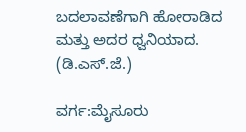ಬದಲಾವಣೆಗಾಗಿ ಹೋರಾಡಿದ ಮತ್ತು ಅದರ ಧ್ವನಿಯಾದ.
(ಡಿ.ಎಸ್.ಜೆ.)

ವರ್ಗ:ಮೈಸೂರು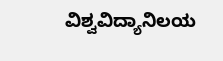ವಿಶ್ವವಿದ್ಯಾನಿಲಯ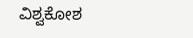ವಿಶ್ವಕೋಶ